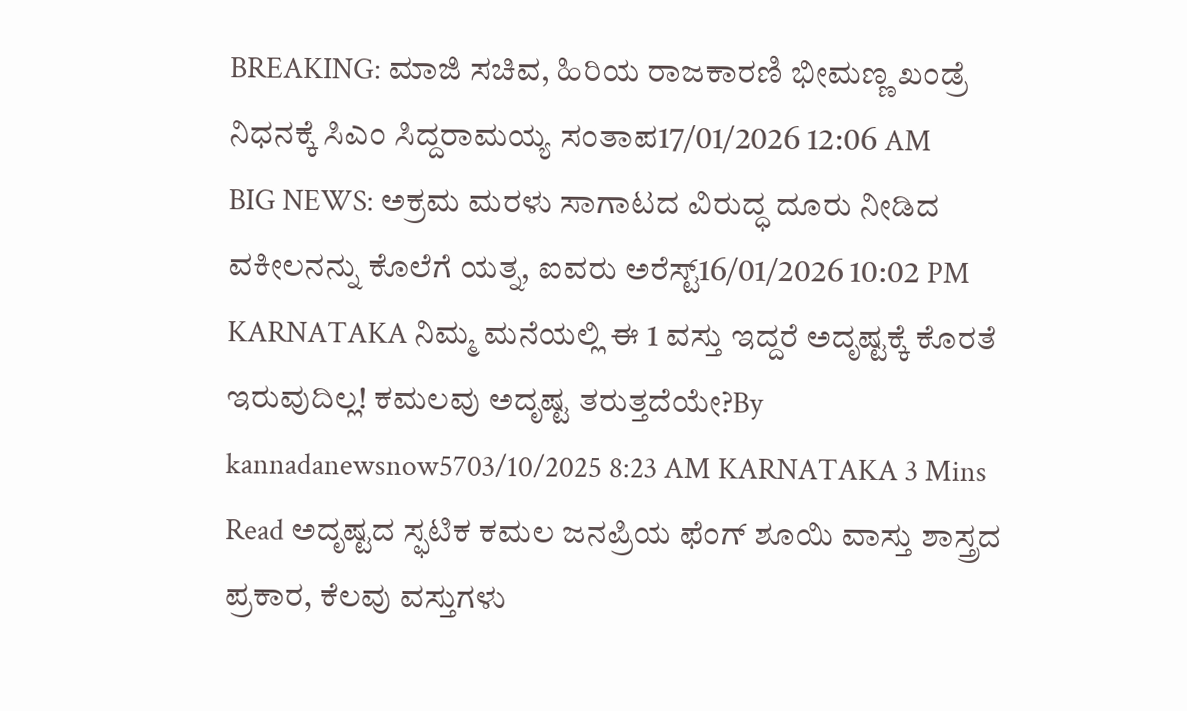BREAKING: ಮಾಜಿ ಸಚಿವ, ಹಿರಿಯ ರಾಜಕಾರಣಿ ಭೀಮಣ್ಣ ಖಂಡ್ರೆ ನಿಧನಕ್ಕೆ ಸಿಎಂ ಸಿದ್ದರಾಮಯ್ಯ ಸಂತಾಪ17/01/2026 12:06 AM
BIG NEWS: ಅಕ್ರಮ ಮರಳು ಸಾಗಾಟದ ವಿರುದ್ಧ ದೂರು ನೀಡಿದ ವಕೀಲನನ್ನು ಕೊಲೆಗೆ ಯತ್ನ, ಐವರು ಅರೆಸ್ಟ್16/01/2026 10:02 PM
KARNATAKA ನಿಮ್ಮ ಮನೆಯಲ್ಲಿ ಈ 1 ವಸ್ತು ಇದ್ದರೆ ಅದೃಷ್ಟಕ್ಕೆ ಕೊರತೆ ಇರುವುದಿಲ್ಲ! ಕಮಲವು ಅದೃಷ್ಟ ತರುತ್ತದೆಯೇ?By kannadanewsnow5703/10/2025 8:23 AM KARNATAKA 3 Mins Read ಅದೃಷ್ಟದ ಸ್ಫಟಿಕ ಕಮಲ ಜನಪ್ರಿಯ ಫೆಂಗ್ ಶೂಯಿ ವಾಸ್ತು ಶಾಸ್ತ್ರದ ಪ್ರಕಾರ, ಕೆಲವು ವಸ್ತುಗಳು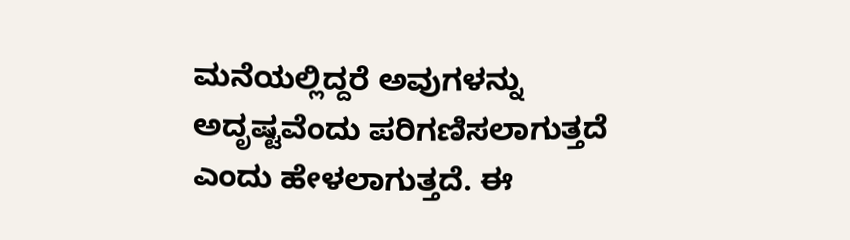ಮನೆಯಲ್ಲಿದ್ದರೆ ಅವುಗಳನ್ನು ಅದೃಷ್ಟವೆಂದು ಪರಿಗಣಿಸಲಾಗುತ್ತದೆ ಎಂದು ಹೇಳಲಾಗುತ್ತದೆ. ಈ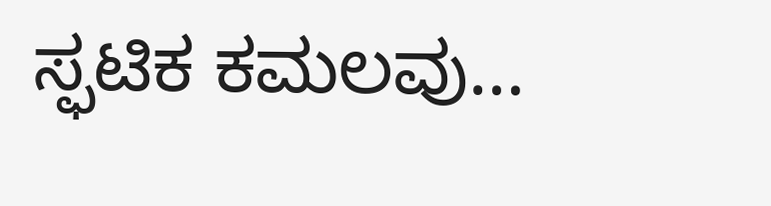ಸ್ಫಟಿಕ ಕಮಲವು…